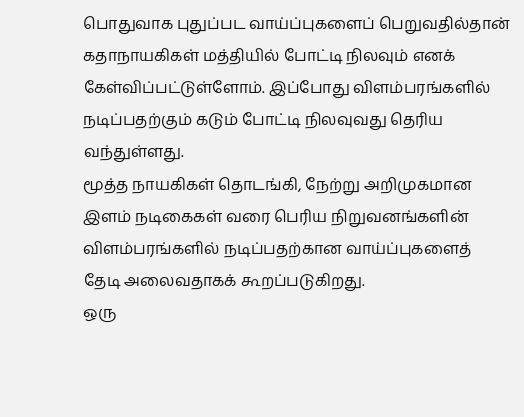பொதுவாக புதுப்பட வாய்ப்புகளைப் பெறுவதில்தான் கதாநாயகிகள் மத்தியில் போட்டி நிலவும் எனக் கேள்விப்பட்டுள்ளோம். இப்போது விளம்பரங்களில் நடிப்பதற்கும் கடும் போட்டி நிலவுவது தெரிய வந்துள்ளது.
மூத்த நாயகிகள் தொடங்கி, நேற்று அறிமுகமான இளம் நடிகைகள் வரை பெரிய நிறுவனங்களின் விளம்பரங்களில் நடிப்பதற்கான வாய்ப்புகளைத் தேடி அலைவதாகக் கூறப்படுகிறது.
ஒரு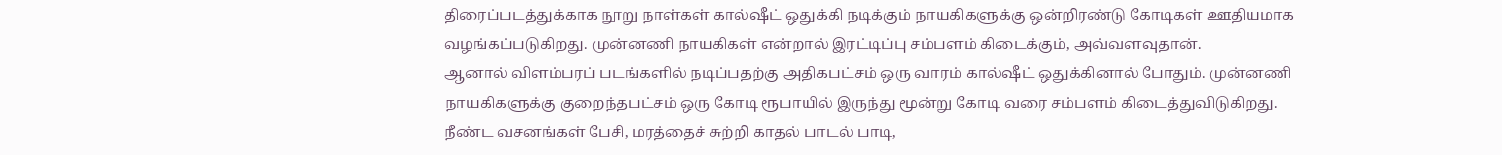திரைப்படத்துக்காக நூறு நாள்கள் கால்ஷீட் ஒதுக்கி நடிக்கும் நாயகிகளுக்கு ஒன்றிரண்டு கோடிகள் ஊதியமாக வழங்கப்படுகிறது. முன்னணி நாயகிகள் என்றால் இரட்டிப்பு சம்பளம் கிடைக்கும், அவ்வளவுதான்.
ஆனால் விளம்பரப் படங்களில் நடிப்பதற்கு அதிகபட்சம் ஒரு வாரம் கால்ஷீட் ஒதுக்கினால் போதும். முன்னணி நாயகிகளுக்கு குறைந்தபட்சம் ஒரு கோடி ரூபாயில் இருந்து மூன்று கோடி வரை சம்பளம் கிடைத்துவிடுகிறது.
நீண்ட வசனங்கள் பேசி, மரத்தைச் சுற்றி காதல் பாடல் பாடி,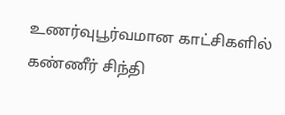உணர்வுபூர்வமான காட்சிகளில் கண்ணீர் சிந்தி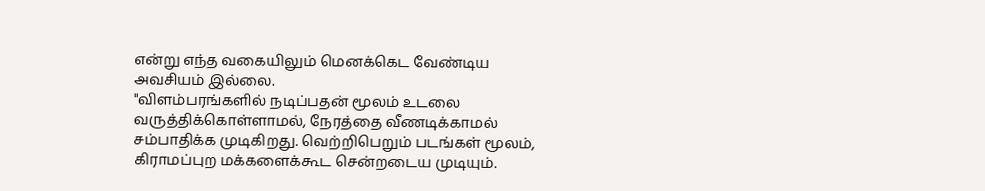என்று எந்த வகையிலும் மெனக்கெட வேண்டிய அவசியம் இல்லை.
"விளம்பரங்களில் நடிப்பதன் மூலம் உடலை வருத்திக்கொள்ளாமல், நேரத்தை வீணடிக்காமல் சம்பாதிக்க முடிகிறது. வெற்றிபெறும் படங்கள் மூலம், கிராமப்புற மக்களைக்கூட சென்றடைய முடியும்.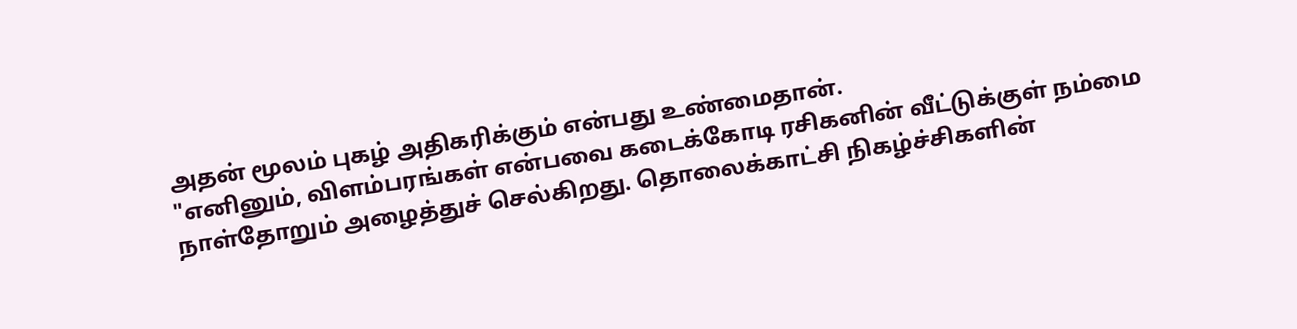அதன் மூலம் புகழ் அதிகரிக்கும் என்பது உண்மைதான்.
"எனினும், விளம்பரங்கள் என்பவை கடைக்கோடி ரசிகனின் வீட்டுக்குள் நம்மை நாள்தோறும் அழைத்துச் செல்கிறது. தொலைக்காட்சி நிகழ்ச்சிகளின்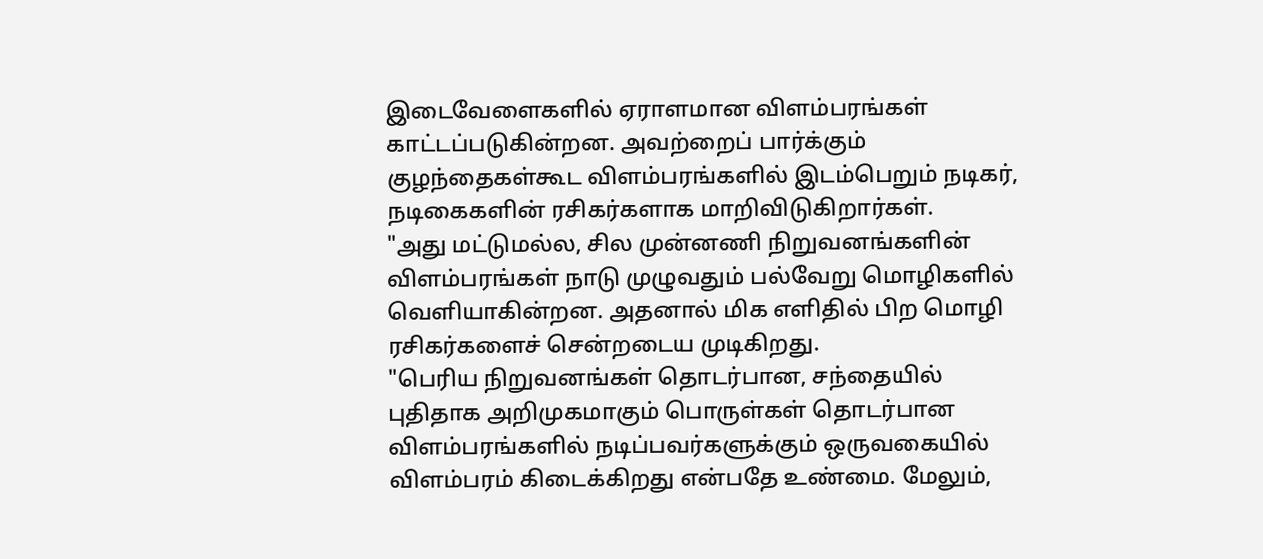இடைவேளைகளில் ஏராளமான விளம்பரங்கள் காட்டப்படுகின்றன. அவற்றைப் பார்க்கும் குழந்தைகள்கூட விளம்பரங்களில் இடம்பெறும் நடிகர், நடிகைகளின் ரசிகர்களாக மாறிவிடுகிறார்கள்.
"அது மட்டுமல்ல, சில முன்னணி நிறுவனங்களின் விளம்பரங்கள் நாடு முழுவதும் பல்வேறு மொழிகளில் வெளியாகின்றன. அதனால் மிக எளிதில் பிற மொழி ரசிகர்களைச் சென்றடைய முடிகிறது.
"பெரிய நிறுவனங்கள் தொடர்பான, சந்தையில் புதிதாக அறிமுகமாகும் பொருள்கள் தொடர்பான விளம்பரங்களில் நடிப்பவர்களுக்கும் ஒருவகையில் விளம்பரம் கிடைக்கிறது என்பதே உண்மை. மேலும்,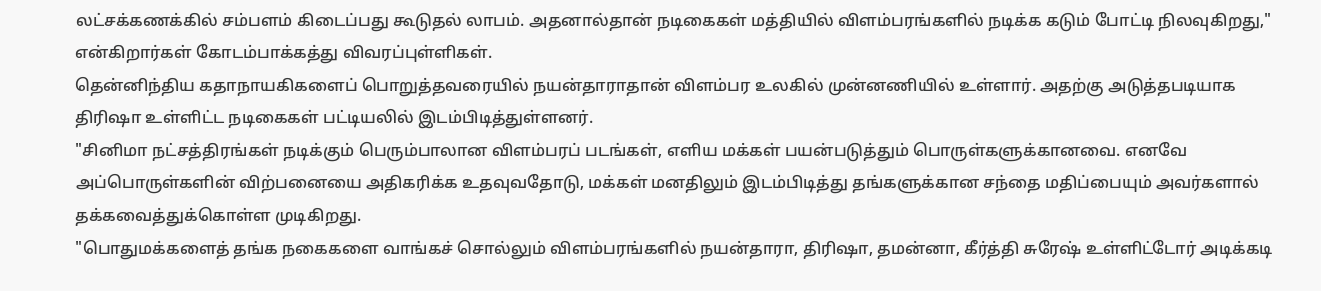லட்சக்கணக்கில் சம்பளம் கிடைப்பது கூடுதல் லாபம். அதனால்தான் நடிகைகள் மத்தியில் விளம்பரங்களில் நடிக்க கடும் போட்டி நிலவுகிறது," என்கிறார்கள் கோடம்பாக்கத்து விவரப்புள்ளிகள்.
தென்னிந்திய கதாநாயகிகளைப் பொறுத்தவரையில் நயன்தாராதான் விளம்பர உலகில் முன்னணியில் உள்ளார். அதற்கு அடுத்தபடியாக திரிஷா உள்ளிட்ட நடிகைகள் பட்டியலில் இடம்பிடித்துள்ளனர்.
"சினிமா நட்சத்திரங்கள் நடிக்கும் பெரும்பாலான விளம்பரப் படங்கள், எளிய மக்கள் பயன்படுத்தும் பொருள்களுக்கானவை. எனவே அப்பொருள்களின் விற்பனையை அதிகரிக்க உதவுவதோடு, மக்கள் மனதிலும் இடம்பிடித்து தங்களுக்கான சந்தை மதிப்பையும் அவர்களால் தக்கவைத்துக்கொள்ள முடிகிறது.
"பொதுமக்களைத் தங்க நகைகளை வாங்கச் சொல்லும் விளம்பரங்களில் நயன்தாரா, திரிஷா, தமன்னா, கீர்த்தி சுரேஷ் உள்ளிட்டோர் அடிக்கடி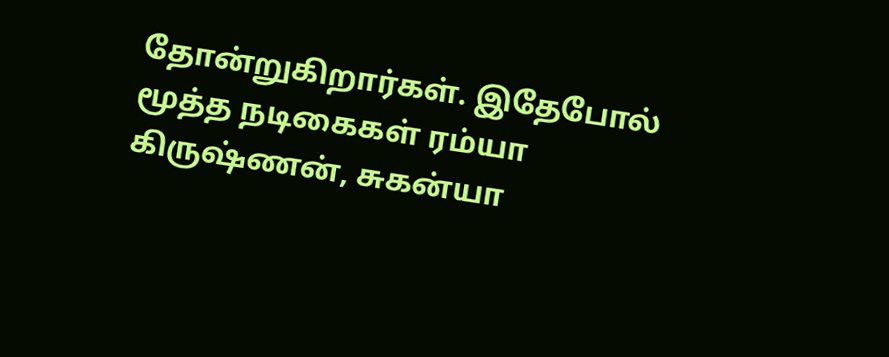தோன்றுகிறார்கள். இதேபோல் மூத்த நடிகைகள் ரம்யா கிருஷ்ணன், சுகன்யா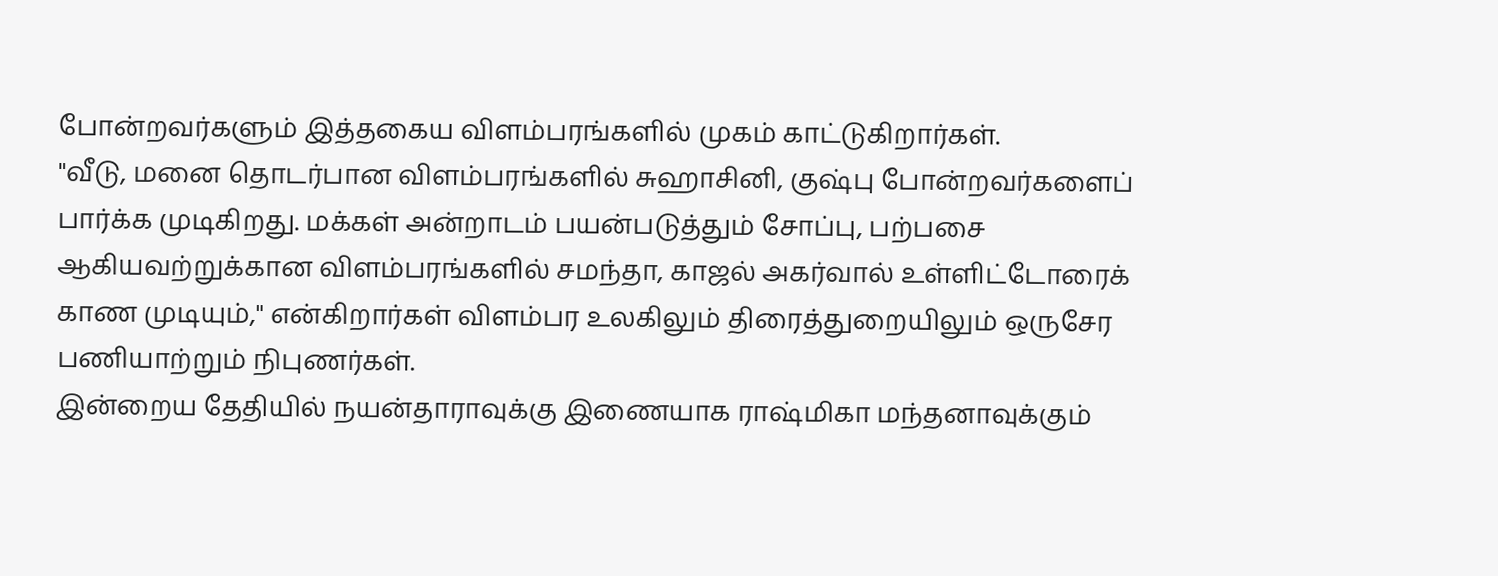போன்றவர்களும் இத்தகைய விளம்பரங்களில் முகம் காட்டுகிறார்கள்.
"வீடு, மனை தொடர்பான விளம்பரங்களில் சுஹாசினி, குஷ்பு போன்றவர்களைப் பார்க்க முடிகிறது. மக்கள் அன்றாடம் பயன்படுத்தும் சோப்பு, பற்பசை ஆகியவற்றுக்கான விளம்பரங்களில் சமந்தா, காஜல் அகர்வால் உள்ளிட்டோரைக் காண முடியும்," என்கிறார்கள் விளம்பர உலகிலும் திரைத்துறையிலும் ஒருசேர பணியாற்றும் நிபுணர்கள்.
இன்றைய தேதியில் நயன்தாராவுக்கு இணையாக ராஷ்மிகா மந்தனாவுக்கும்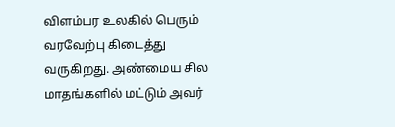விளம்பர உலகில் பெரும் வரவேற்பு கிடைத்து வருகிறது. அண்மைய சில மாதங்களில் மட்டும் அவர்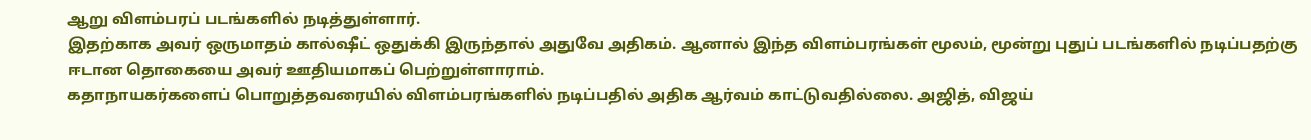ஆறு விளம்பரப் படங்களில் நடித்துள்ளார்.
இதற்காக அவர் ஒருமாதம் கால்ஷீட் ஒதுக்கி இருந்தால் அதுவே அதிகம். ஆனால் இந்த விளம்பரங்கள் மூலம், மூன்று புதுப் படங்களில் நடிப்பதற்கு ஈடான தொகையை அவர் ஊதியமாகப் பெற்றுள்ளாராம்.
கதாநாயகர்களைப் பொறுத்தவரையில் விளம்பரங்களில் நடிப்பதில் அதிக ஆர்வம் காட்டுவதில்லை. அஜித், விஜய்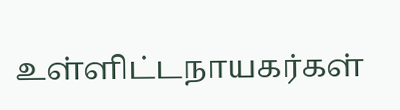உள்ளிட்டநாயகர்கள்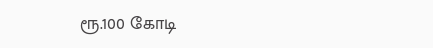ரூ.100 கோடி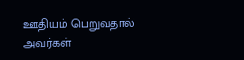ஊதியம் பெறுவதால் அவர்கள்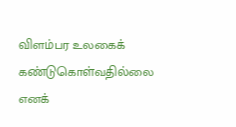விளம்பர உலகைக் கண்டுகொள்வதில்லை எனக்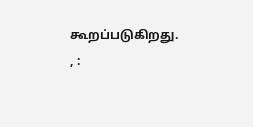கூறப்படுகிறது.
, :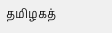தமிழகத்